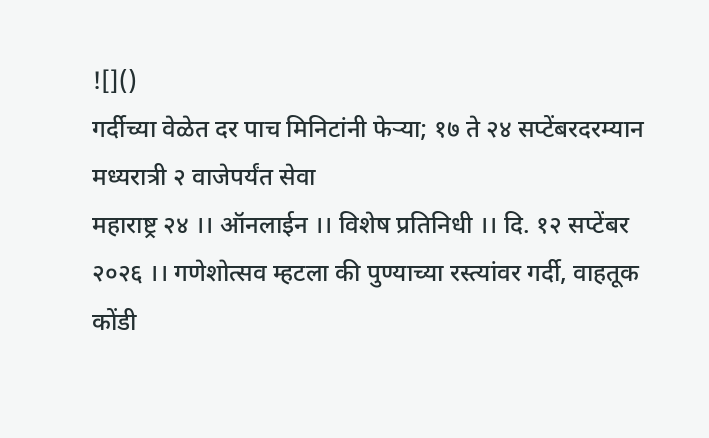![]()
गर्दीच्या वेळेत दर पाच मिनिटांनी फेऱ्या; १७ ते २४ सप्टेंबरदरम्यान मध्यरात्री २ वाजेपर्यंत सेवा
महाराष्ट्र २४ ।। ऑनलाईन ।। विशेष प्रतिनिधी ।। दि. १२ सप्टेंबर २०२६ ।। गणेशोत्सव म्हटला की पुण्याच्या रस्त्यांवर गर्दी, वाहतूक कोंडी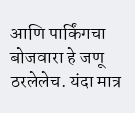आणि पार्किंगचा बोजवारा हे जणू ठरलेलेच. यंदा मात्र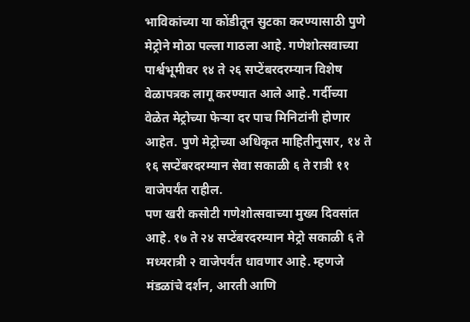भाविकांच्या या कोंडीतून सुटका करण्यासाठी पुणे मेट्रोने मोठा पल्ला गाठला आहे. गणेशोत्सवाच्या पार्श्वभूमीवर १४ ते २६ सप्टेंबरदरम्यान विशेष वेळापत्रक लागू करण्यात आले आहे. गर्दीच्या वेळेत मेट्रोच्या फेऱ्या दर पाच मिनिटांनी होणार आहेत. पुणे मेट्रोच्या अधिकृत माहितीनुसार, १४ ते १६ सप्टेंबरदरम्यान सेवा सकाळी ६ ते रात्री ११ वाजेपर्यंत राहील.
पण खरी कसोटी गणेशोत्सवाच्या मुख्य दिवसांत आहे. १७ ते २४ सप्टेंबरदरम्यान मेट्रो सकाळी ६ ते मध्यरात्री २ वाजेपर्यंत धावणार आहे. म्हणजे मंडळांचे दर्शन, आरती आणि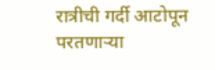रात्रीची गर्दी आटोपून परतणाऱ्या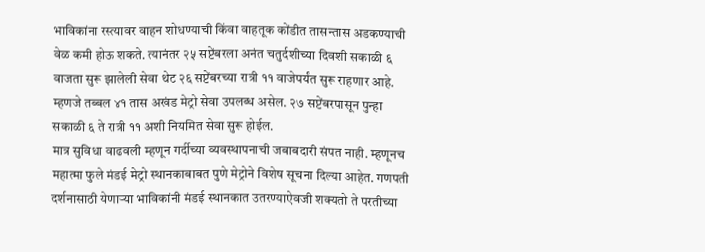भाविकांना रस्त्यावर वाहन शोधण्याची किंवा वाहतूक कोंडीत तासन्तास अडकण्याची वेळ कमी होऊ शकते. त्यानंतर २५ सप्टेंबरला अनंत चतुर्दशीच्या दिवशी सकाळी ६ वाजता सुरू झालेली सेवा थेट २६ सप्टेंबरच्या रात्री ११ वाजेपर्यंत सुरू राहणार आहे. म्हणजे तब्बल ४१ तास अखंड मेट्रो सेवा उपलब्ध असेल. २७ सप्टेंबरपासून पुन्हा सकाळी ६ ते रात्री ११ अशी नियमित सेवा सुरू होईल.
मात्र सुविधा वाढवली म्हणून गर्दीच्या व्यवस्थापनाची जबाबदारी संपत नाही. म्हणूनच महात्मा फुले मंडई मेट्रो स्थानकाबाबत पुणे मेट्रोने विशेष सूचना दिल्या आहेत. गणपती दर्शनासाठी येणाऱ्या भाविकांनी मंडई स्थानकात उतरण्याऐवजी शक्यतो ते परतीच्या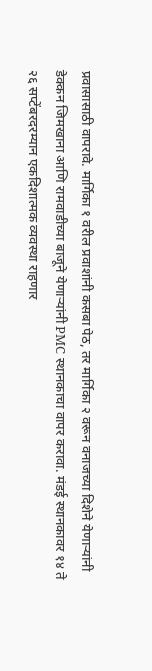प्रवासासाठी वापरावे. मार्गिका १ वरील प्रवाशांनी कसबा पेठ, तर मार्गिका २ वरून वनाजच्या दिशेने येणाऱ्यांनी डेक्कन जिमखाना आणि रामवाडीच्या बाजूने येणाऱ्यांनी PMC स्थानकाचा वापर करावा. मंडई स्थानकावर १४ ते २६ सप्टेंबरदरम्यान एकदिशात्मक व्यवस्था राहणार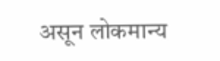असून लोकमान्य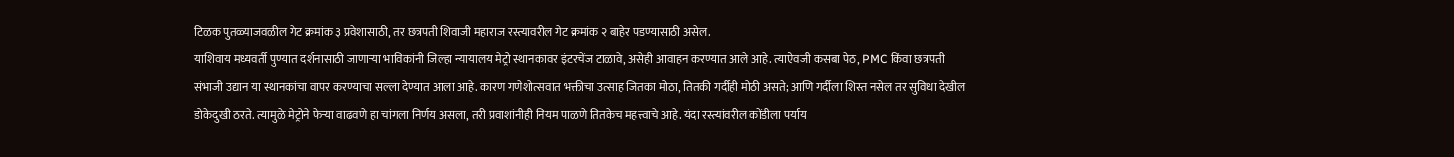टिळक पुतळ्याजवळील गेट क्रमांक ३ प्रवेशासाठी, तर छत्रपती शिवाजी महाराज रस्त्यावरील गेट क्रमांक २ बाहेर पडण्यासाठी असेल.
याशिवाय मध्यवर्ती पुण्यात दर्शनासाठी जाणाऱ्या भाविकांनी जिल्हा न्यायालय मेट्रो स्थानकावर इंटरचेंज टाळावे, असेही आवाहन करण्यात आले आहे. त्याऐवजी कसबा पेठ, PMC किंवा छत्रपती संभाजी उद्यान या स्थानकांचा वापर करण्याचा सल्ला देण्यात आला आहे. कारण गणेशोत्सवात भक्तीचा उत्साह जितका मोठा, तितकी गर्दीही मोठी असते; आणि गर्दीला शिस्त नसेल तर सुविधा देखील डोकेदुखी ठरते. त्यामुळे मेट्रोने फेऱ्या वाढवणे हा चांगला निर्णय असला, तरी प्रवाशांनीही नियम पाळणे तितकेच महत्त्वाचे आहे. यंदा रस्त्यांवरील कोंडीला पर्याय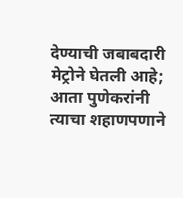देण्याची जबाबदारी मेट्रोने घेतली आहे; आता पुणेकरांनी त्याचा शहाणपणाने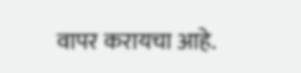वापर करायचा आहे.